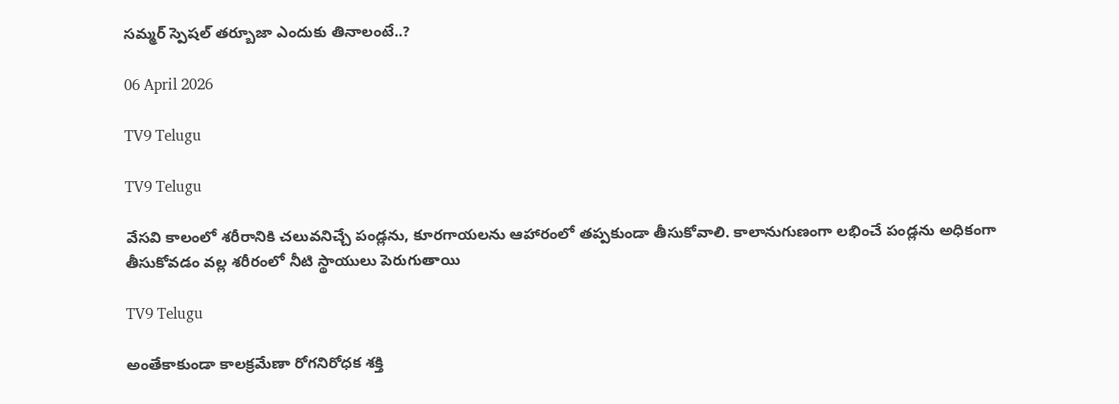సమ్మర్‌ స్పెషల్ తర్బూజా ఎందుకు తినాలంటే..?

06 April 2026

TV9 Telugu

TV9 Telugu

వేసవి కాలంలో శరీరానికి చలువనిచ్చే పండ్లను, కూరగాయలను ఆహారంలో తప్పకుండా తీసుకోవాలి. కాలానుగుణంగా లభించే పండ్లను అధికంగా తీసుకోవడం వల్ల శరీరంలో నీటి స్థాయులు పెరుగుతాయి

TV9 Telugu

అంతేకాకుండా కాలక్రమేణా రోగనిరోధక శక్తి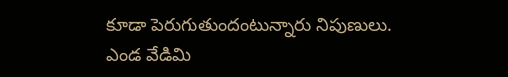కూడా పెరుగుతుందంటున్నారు నిపుణులు. ఎండ వేడిమి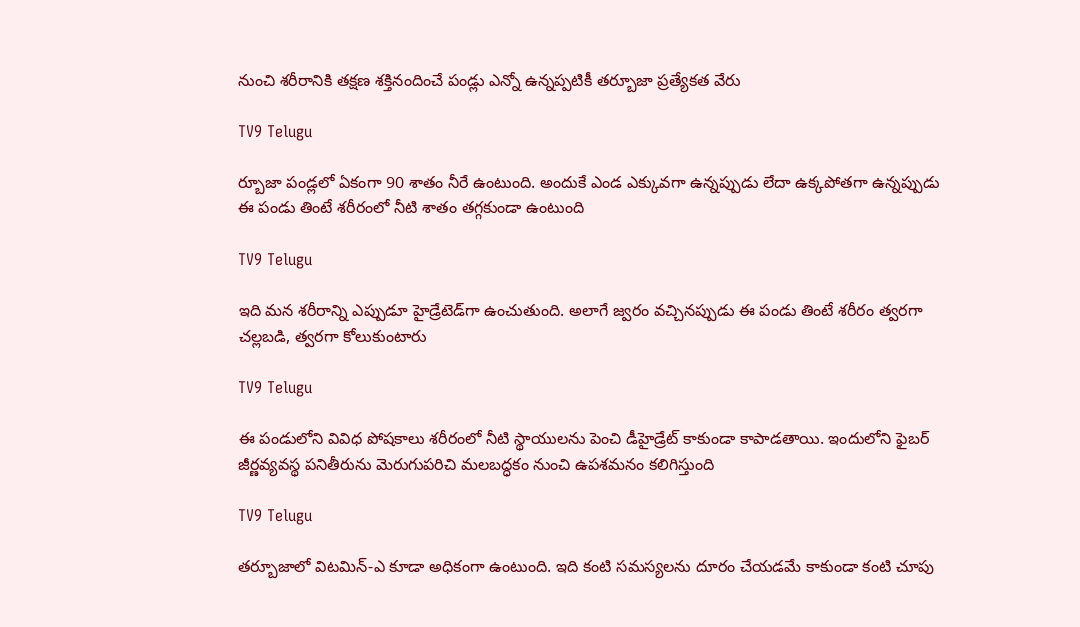నుంచి శరీరానికి తక్షణ శక్తినందించే పండ్లు ఎన్నో ఉన్నప్పటికీ తర్బూజా ప్రత్యేకత వేరు

TV9 Telugu

ర్బూజా పండ్లలో ఏకంగా 90 శాతం నీరే ఉంటుంది. అందుకే ఎండ ఎక్కువగా ఉన్నప్పుడు లేదా ఉక్కపోతగా ఉన్నప్పుడు ఈ పండు తింటే శరీరంలో నీటి శాతం తగ్గకుండా ఉంటుంది

TV9 Telugu

ఇది మన శరీరాన్ని ఎప్పుడూ హైడ్రేటెడ్‌గా ఉంచుతుంది. అలాగే జ్వరం వచ్చినప్పుడు ఈ పండు తింటే శరీరం త్వరగా చల్లబడి, త్వరగా కోలుకుంటారు

TV9 Telugu

ఈ పండులోని వివిధ పోషకాలు శరీరంలో నీటి స్థాయులను పెంచి డీహైడ్రేట్‌ కాకుండా కాపాడతాయి. ఇందులోని ఫైబర్ జీర్ణవ్యవస్థ పనితీరును మెరుగుపరిచి మలబద్ధకం నుంచి ఉపశమనం కలిగిస్తుంది

TV9 Telugu

తర్బూజాలో విటమిన్‌-ఎ కూడా అధికంగా ఉంటుంది. ఇది కంటి సమస్యలను దూరం చేయడమే కాకుండా కంటి చూపు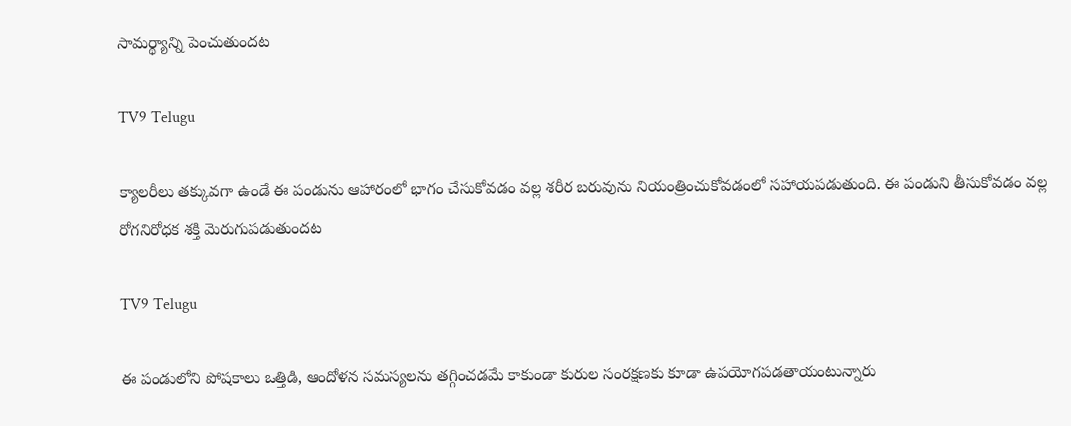సామర్థ్యాన్ని పెంచుతుందట

TV9 Telugu

క్యాలరీలు తక్కువగా ఉండే ఈ పండును ఆహారంలో భాగం చేసుకోవడం వల్ల శరీర బరువును నియంత్రించుకోవడంలో సహాయపడుతుంది. ఈ పండుని తీసుకోవడం వల్ల రోగనిరోధక శక్తి మెరుగుపడుతుందట

TV9 Telugu

ఈ పండులోని పోషకాలు ఒత్తిడి, ఆందోళన సమస్యలను తగ్గించడమే కాకుండా కురుల సంరక్షణకు కూడా ఉపయోగపడతాయంటున్నారు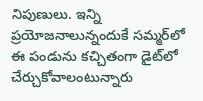నిపుణులు. ఇన్ని ప్రయోజనాలున్నందుకే సమ్మర్‌లో ఈ పండును కచ్చితంగా డైట్‌లో చేర్చుకోవాలంటున్నారు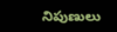నిపుణులు